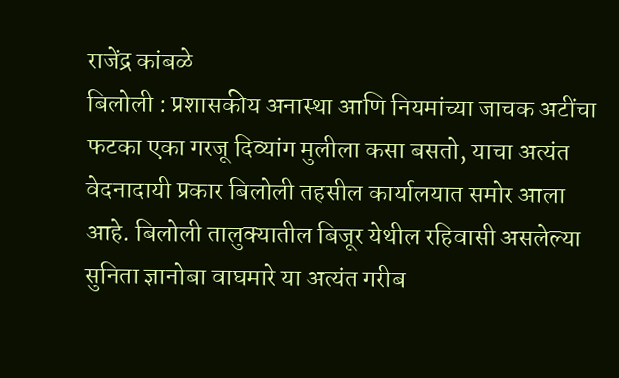राजेंद्र कांबळे
बिलोली : प्रशासकीय अनास्था आणि नियमांच्या जाचक अटींचा फटका एका गरजू दिव्यांग मुलीला कसा बसतो, याचा अत्यंत वेदनादायी प्रकार बिलोली तहसील कार्यालयात समोर आला आहे. बिलोली तालुक्यातील बिजूर येथील रहिवासी असलेल्या सुनिता ज्ञानोबा वाघमारे या अत्यंत गरीब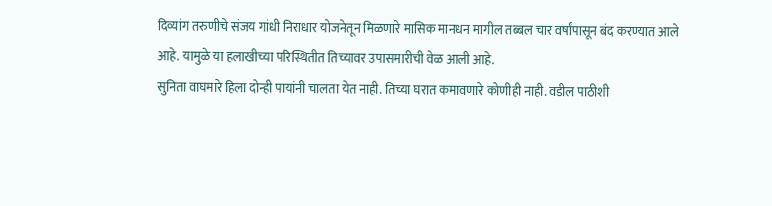दिव्यांग तरुणीचे संजय गांधी निराधार योजनेतून मिळणारे मासिक मानधन मागील तब्बल चार वर्षांपासून बंद करण्यात आले आहे. यामुळे या हलाखीच्या परिस्थितीत तिच्यावर उपासमारीची वेळ आली आहे.
सुनिता वाघमारे हिला दोन्ही पायांनी चालता येत नाही. तिच्या घरात कमावणारे कोणीही नाही. वडील पाठीशी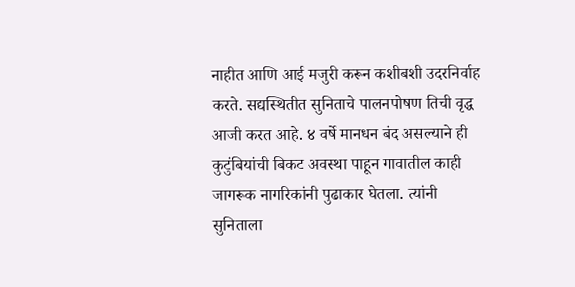नाहीत आणि आई मजुरी करून कशीबशी उदरनिर्वाह करते. सद्यस्थितीत सुनिताचे पालनपोषण तिची वृद्ध आजी करत आहे. ४ वर्षे मानधन बंद असल्याने ही कुटुंबियांची बिकट अवस्था पाहून गावातील काही जागरूक नागरिकांनी पुढाकार घेतला. त्यांनी सुनिताला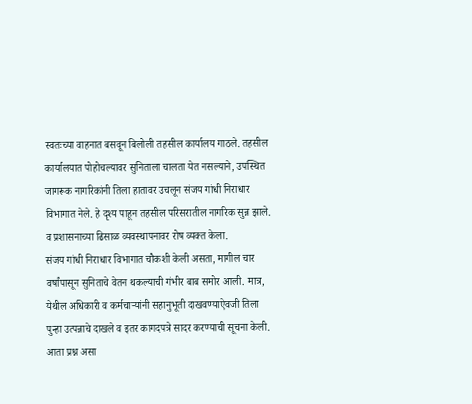स्वतःच्या वाहनात बसवून बिलोली तहसील कार्यालय गाठले. तहसील कार्यालयात पोहोचल्यावर सुनिताला चालता येत नसल्याने, उपस्थित जागरूक नागरिकांनी तिला हातावर उचलून संजय गांधी निराधार विभागात नेले. हे दृश्य पाहून तहसील परिसरातील नागरिक सुन्न झाले. व प्रशासनाच्या ढिसाळ व्यवस्थापनावर रोष व्यक्त केला.
संजय गांधी निराधार विभागात चौकशी केली असता, मागील चार वर्षांपासून सुनिताचे वेतन थकल्याची गंभीर बाब समोर आली. मात्र, येथील अधिकारी व कर्मचाऱ्यांनी सहानुभूती दाखवण्याऐवजी तिला पुन्हा उत्पन्नाचे दाखले व इतर कागदपत्रे सादर करण्याची सूचना केली. आता प्रश्न असा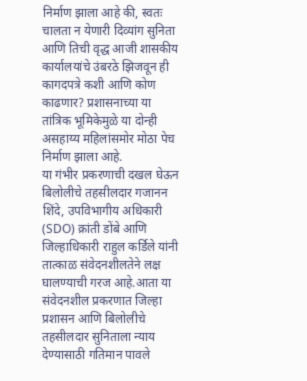निर्माण झाला आहे की, स्वतः चालता न येणारी दिव्यांग सुनिता आणि तिची वृद्ध आजी शासकीय कार्यालयांचे उंबरठे झिजवून ही कागदपत्रे कशी आणि कोण काढणार? प्रशासनाच्या या तांत्रिक भूमिकेमुळे या दोन्ही असहाय्य महिलांसमोर मोठा पेच निर्माण झाला आहे.
या गंभीर प्रकरणाची दखल घेऊन बिलोलीचे तहसीलदार गजानन शिंदे, उपविभागीय अधिकारी (SDO) क्रांती डोंबे आणि जिल्हाधिकारी राहुल कर्डिले यांनी तात्काळ संवेदनशीलतेने लक्ष घालण्याची गरज आहे.आता या संवेदनशील प्रकरणात जिल्हा प्रशासन आणि बिलोलीचे तहसीलदार सुनिताला न्याय देण्यासाठी गतिमान पावले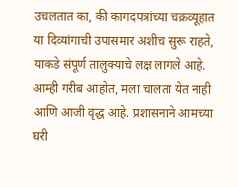उचलतात का, की कागदपत्रांच्या चक्रव्यूहात या दिव्यांगाची उपासमार अशीच सुरू राहते, याकडे संपूर्ण तालुक्याचे लक्ष लागले आहे.
आम्ही गरीब आहोत, मला चालता येत नाही आणि आजी वृद्ध आहे. प्रशासनाने आमच्या घरी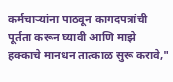कर्मचाऱ्यांना पाठवून कागदपत्रांची पूर्तता करून घ्यावी आणि माझे हक्काचे मानधन तात्काळ सुरू करावे,"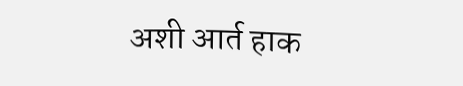अशी आर्त हाक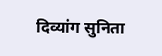दिव्यांग सुनिता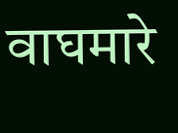वाघमारे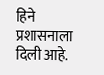हिने प्रशासनाला दिली आहे.